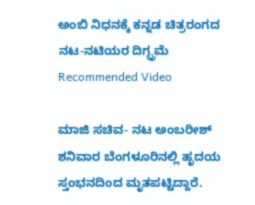ಅಂಬಿ ನಿಧನಕ್ಕೆ ಕನ್ನಡ ಚಿತ್ರರಂಗದ ನಟ-ನಟಿಯರ ದಿಗ್ಭ್ರಮೆ
Recommended Video

ಮಾಜಿ ಸಚಿವ- ನಟ ಅಂಬರೀಶ್ ಶನಿವಾರ ಬೆಂಗಳೂರಿನಲ್ಲಿ ಹೃದಯ ಸ್ತಂಭನದಿಂದ ಮೃತಪಟ್ಟಿದ್ದಾರೆ.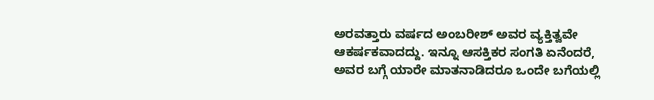ಅರವತ್ತಾರು ವರ್ಷದ ಅಂಬರೀಶ್ ಅವರ ವ್ಯಕ್ತಿತ್ವವೇ ಆಕರ್ಷಕವಾದದ್ದು. ಇನ್ನೂ ಆಸಕ್ತಿಕರ ಸಂಗತಿ ಏನೆಂದರೆ, ಅವರ ಬಗ್ಗೆ ಯಾರೇ ಮಾತನಾಡಿದರೂ ಒಂದೇ ಬಗೆಯಲ್ಲಿ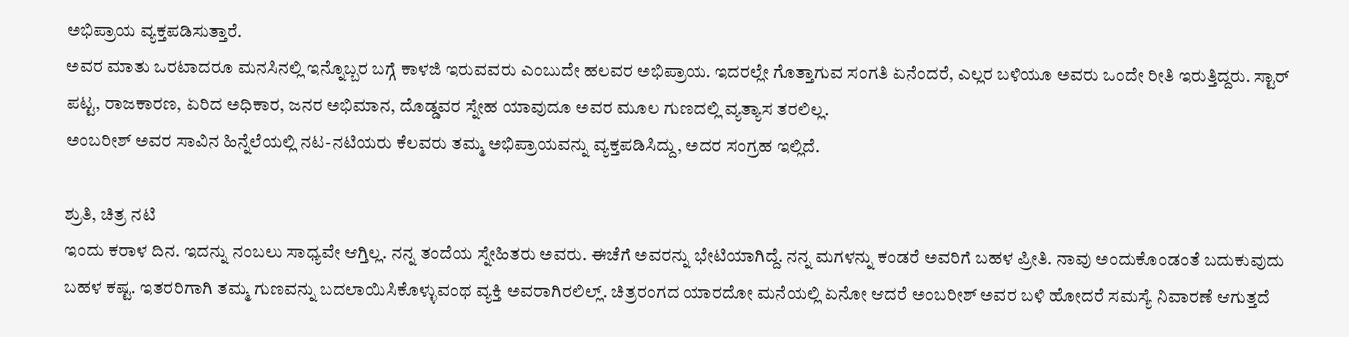ಅಭಿಪ್ರಾಯ ವ್ಯಕ್ತಪಡಿಸುತ್ತಾರೆ.
ಅವರ ಮಾತು ಒರಟಾದರೂ ಮನಸಿನಲ್ಲಿ ಇನ್ನೊಬ್ಬರ ಬಗ್ಗೆ ಕಾಳಜಿ ಇರುವವರು ಎಂಬುದೇ ಹಲವರ ಅಭಿಪ್ರಾಯ. ಇದರಲ್ಲೇ ಗೊತ್ತಾಗುವ ಸಂಗತಿ ಏನೆಂದರೆ, ಎಲ್ಲರ ಬಳಿಯೂ ಅವರು ಒಂದೇ ರೀತಿ ಇರುತ್ತಿದ್ದರು. ಸ್ಟಾರ್ ಪಟ್ಟ, ರಾಜಕಾರಣ, ಏರಿದ ಅಧಿಕಾರ, ಜನರ ಅಭಿಮಾನ, ದೊಡ್ಡವರ ಸ್ನೇಹ ಯಾವುದೂ ಅವರ ಮೂಲ ಗುಣದಲ್ಲಿ ವ್ಯತ್ಯಾಸ ತರಲಿಲ್ಲ.
ಅಂಬರೀಶ್ ಅವರ ಸಾವಿನ ಹಿನ್ನೆಲೆಯಲ್ಲಿ ನಟ-ನಟಿಯರು ಕೆಲವರು ತಮ್ಮ ಅಭಿಪ್ರಾಯವನ್ನು ವ್ಯಕ್ತಪಡಿಸಿದ್ದು, ಅದರ ಸಂಗ್ರಹ ಇಲ್ಲಿದೆ.

ಶ್ರುತಿ, ಚಿತ್ರ ನಟಿ
ಇಂದು ಕರಾಳ ದಿನ. ಇದನ್ನು ನಂಬಲು ಸಾಧ್ಯವೇ ಆಗ್ತಿಲ್ಲ. ನನ್ನ ತಂದೆಯ ಸ್ನೇಹಿತರು ಅವರು. ಈಚೆಗೆ ಅವರನ್ನು ಭೇಟಿಯಾಗಿದ್ದೆ. ನನ್ನ ಮಗಳನ್ನು ಕಂಡರೆ ಅವರಿಗೆ ಬಹಳ ಪ್ರೀತಿ. ನಾವು ಅಂದುಕೊಂಡಂತೆ ಬದುಕುವುದು ಬಹಳ ಕಷ್ಟ. ಇತರರಿಗಾಗಿ ತಮ್ಮ ಗುಣವನ್ನು ಬದಲಾಯಿಸಿಕೊಳ್ಳುವಂಥ ವ್ಯಕ್ತಿ ಅವರಾಗಿರಲಿಲ್ಲ್. ಚಿತ್ರರಂಗದ ಯಾರದೋ ಮನೆಯಲ್ಲಿ ಏನೋ ಆದರೆ ಅಂಬರೀಶ್ ಅವರ ಬಳಿ ಹೋದರೆ ಸಮಸ್ಯೆ ನಿವಾರಣೆ ಆಗುತ್ತದೆ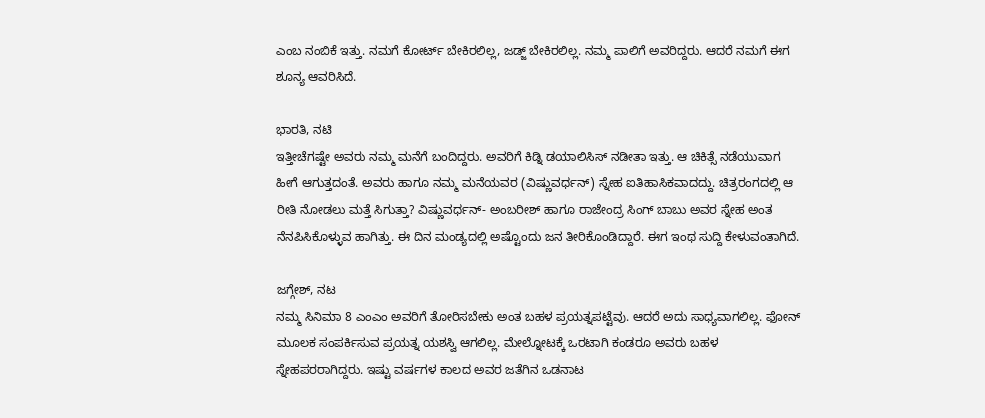ಎಂಬ ನಂಬಿಕೆ ಇತ್ತು. ನಮಗೆ ಕೋರ್ಟ್ ಬೇಕಿರಲಿಲ್ಲ, ಜಡ್ಜ್ ಬೇಕಿರಲಿಲ್ಲ. ನಮ್ಮ ಪಾಲಿಗೆ ಅವರಿದ್ದರು. ಆದರೆ ನಮಗೆ ಈಗ ಶೂನ್ಯ ಆವರಿಸಿದೆ.

ಭಾರತಿ, ನಟಿ
ಇತ್ತೀಚೆಗಷ್ಟೇ ಅವರು ನಮ್ಮ ಮನೆಗೆ ಬಂದಿದ್ದರು. ಅವರಿಗೆ ಕಿಡ್ನಿ ಡಯಾಲಿಸಿಸ್ ನಡೀತಾ ಇತ್ತು. ಆ ಚಿಕಿತ್ಸೆ ನಡೆಯುವಾಗ ಹೀಗೆ ಆಗುತ್ತದಂತೆ. ಅವರು ಹಾಗೂ ನಮ್ಮ ಮನೆಯವರ (ವಿಷ್ಣುವರ್ಧನ್) ಸ್ನೇಹ ಐತಿಹಾಸಿಕವಾದದ್ದು. ಚಿತ್ರರಂಗದಲ್ಲಿ ಆ ರೀತಿ ನೋಡಲು ಮತ್ತೆ ಸಿಗುತ್ತಾ? ವಿಷ್ಣುವರ್ಧನ್- ಅಂಬರೀಶ್ ಹಾಗೂ ರಾಜೇಂದ್ರ ಸಿಂಗ್ ಬಾಬು ಅವರ ಸ್ನೇಹ ಅಂತ ನೆನಪಿಸಿಕೊಳ್ಳುವ ಹಾಗಿತ್ತು. ಈ ದಿನ ಮಂಡ್ಯದಲ್ಲಿ ಅಷ್ಟೊಂದು ಜನ ತೀರಿಕೊಂಡಿದ್ದಾರೆ. ಈಗ ಇಂಥ ಸುದ್ದಿ ಕೇಳುವಂತಾಗಿದೆ.

ಜಗ್ಗೇಶ್, ನಟ
ನಮ್ಮ ಸಿನಿಮಾ 8 ಎಂಎಂ ಅವರಿಗೆ ತೋರಿಸಬೇಕು ಅಂತ ಬಹಳ ಪ್ರಯತ್ನಪಟ್ಟೆವು. ಆದರೆ ಅದು ಸಾಧ್ಯವಾಗಲಿಲ್ಲ. ಫೋನ್ ಮೂಲಕ ಸಂಪರ್ಕಿಸುವ ಪ್ರಯತ್ನ ಯಶಸ್ವಿ ಆಗಲಿಲ್ಲ. ಮೇಲ್ನೋಟಕ್ಕೆ ಒರಟಾಗಿ ಕಂಡರೂ ಅವರು ಬಹಳ ಸ್ನೇಹಪರರಾಗಿದ್ದರು. ಇಷ್ಟು ವರ್ಷಗಳ ಕಾಲದ ಅವರ ಜತೆಗಿನ ಒಡನಾಟ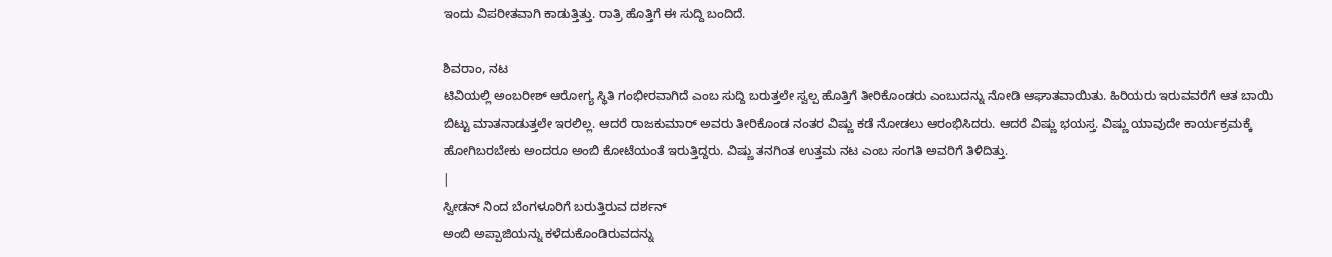ಇಂದು ವಿಪರೀತವಾಗಿ ಕಾಡುತ್ತಿತ್ತು. ರಾತ್ರಿ ಹೊತ್ತಿಗೆ ಈ ಸುದ್ದಿ ಬಂದಿದೆ.

ಶಿವರಾಂ, ನಟ
ಟಿವಿಯಲ್ಲಿ ಅಂಬರೀಶ್ ಆರೋಗ್ಯ ಸ್ಥಿತಿ ಗಂಭೀರವಾಗಿದೆ ಎಂಬ ಸುದ್ದಿ ಬರುತ್ತಲೇ ಸ್ವಲ್ಪ ಹೊತ್ತಿಗೆ ತೀರಿಕೊಂಡರು ಎಂಬುದನ್ನು ನೋಡಿ ಆಘಾತವಾಯಿತು. ಹಿರಿಯರು ಇರುವವರೆಗೆ ಆತ ಬಾಯಿ ಬಿಟ್ಟು ಮಾತನಾಡುತ್ತಲೇ ಇರಲಿಲ್ಲ. ಆದರೆ ರಾಜಕುಮಾರ್ ಅವರು ತೀರಿಕೊಂಡ ನಂತರ ವಿಷ್ಣು ಕಡೆ ನೋಡಲು ಆರಂಭಿಸಿದರು. ಆದರೆ ವಿಷ್ಣು ಭಯಸ್ತ. ವಿಷ್ಣು ಯಾವುದೇ ಕಾರ್ಯಕ್ರಮಕ್ಕೆ ಹೋಗಿಬರಬೇಕು ಅಂದರೂ ಅಂಬಿ ಕೋಟೆಯಂತೆ ಇರುತ್ತಿದ್ದರು. ವಿಷ್ಣು ತನಗಿಂತ ಉತ್ತಮ ನಟ ಎಂಬ ಸಂಗತಿ ಅವರಿಗೆ ತಿಳಿದಿತ್ತು.
|
ಸ್ವೀಡನ್ ನಿಂದ ಬೆಂಗಳೂರಿಗೆ ಬರುತ್ತಿರುವ ದರ್ಶನ್
ಅಂಬಿ ಅಪ್ಪಾಜಿಯನ್ನು ಕಳೆದುಕೊಂಡಿರುವದನ್ನು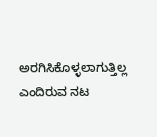ಅರಗಿಸಿಕೊಳ್ಳಲಾಗುತ್ತಿಲ್ಲ ಎಂದಿರುವ ನಟ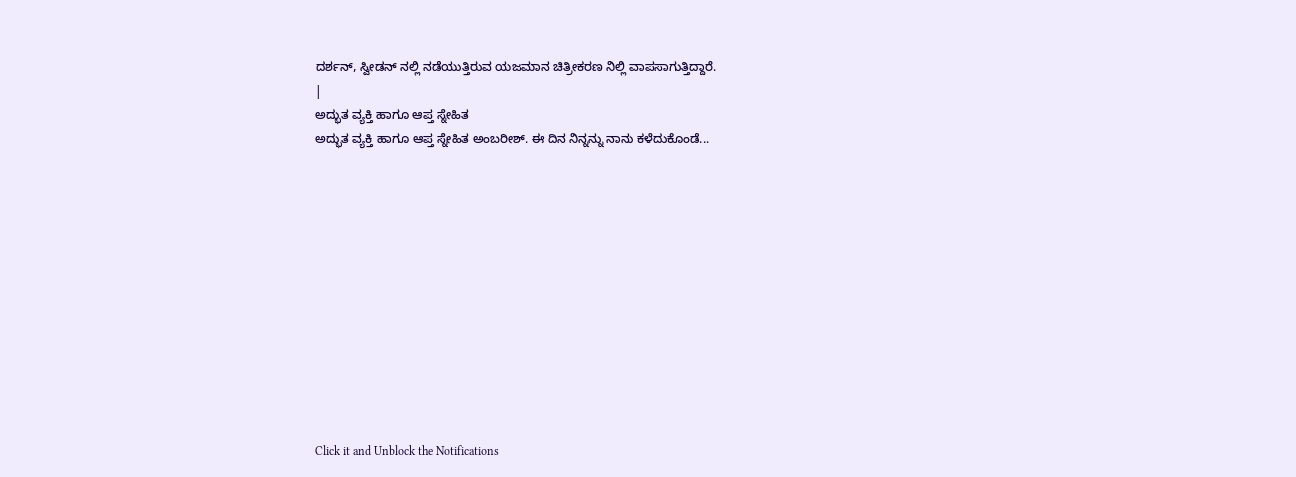ದರ್ಶನ್, ಸ್ವೀಡನ್ ನಲ್ಲಿ ನಡೆಯುತ್ತಿರುವ ಯಜಮಾನ ಚಿತ್ರೀಕರಣ ನಿಲ್ಲಿ ವಾಪಸಾಗುತ್ತಿದ್ದಾರೆ.
|
ಅದ್ಭುತ ವ್ಯಕ್ತಿ ಹಾಗೂ ಆಪ್ತ ಸ್ನೇಹಿತ
ಅದ್ಭುತ ವ್ಯಕ್ತಿ ಹಾಗೂ ಆಪ್ತ ಸ್ನೇಹಿತ ಅಂಬರೀಶ್. ಈ ದಿನ ನಿನ್ನನ್ನು ನಾನು ಕಳೆದುಕೊಂಡೆ...












Click it and Unblock the Notifications